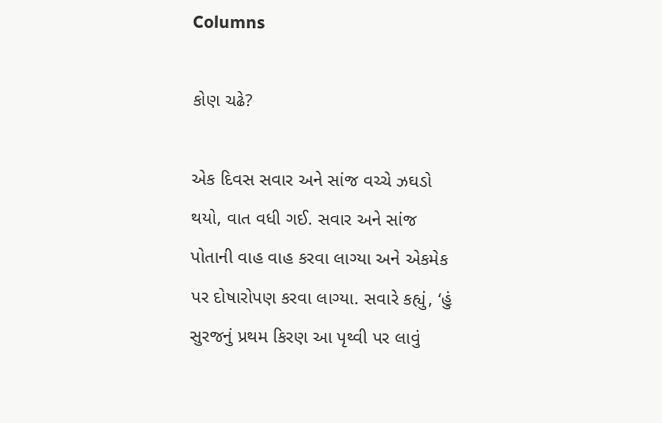Columns

કોણ ચઢે?

એક દિવસ સવાર અને સાંજ વચ્ચે ઝઘડો થયો, વાત વધી ગઈ. સવાર અને સાંજ પોતાની વાહ વાહ કરવા લાગ્યા અને એકમેક પર દોષારોપણ કરવા લાગ્યા. સવારે કહ્યું, ‘હું સુરજનું પ્રથમ કિરણ આ પૃથ્વી પર લાવું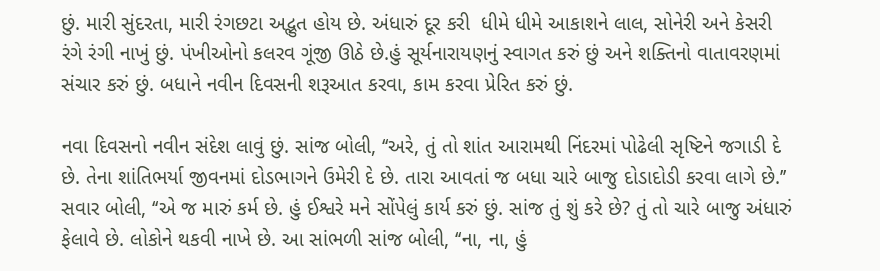છું. મારી સુંદરતા, મારી રંગછટા અદ્ભુત હોય છે. અંધારું દૂર કરી  ધીમે ધીમે આકાશને લાલ, સોનેરી અને કેસરી રંગે રંગી નાખું છું. પંખીઓનો કલરવ ગૂંજી ઊઠે છે.હું સૂર્યનારાયણનું સ્વાગત કરું છું અને શક્તિનો વાતાવરણમાં સંચાર કરું છું. બધાને નવીન દિવસની શરૂઆત કરવા, કામ કરવા પ્રેરિત કરું છું.

નવા દિવસનો નવીન સંદેશ લાવું છું. સાંજ બોલી, ‘‘અરે, તું તો શાંત આરામથી નિંદરમાં પોઢેલી સૃષ્ટિને જગાડી દે છે. તેના શાંતિભર્યા જીવનમાં દોડભાગને ઉમેરી દે છે. તારા આવતાં જ બધા ચારે બાજુ દોડાદોડી કરવા લાગે છે.’’ સવાર બોલી, ‘‘એ જ મારું કર્મ છે. હું ઈશ્વરે મને સોંપેલું કાર્ય કરું છું. સાંજ તું શું કરે છે? તું તો ચારે બાજુ અંધારું ફેલાવે છે. લોકોને થકવી નાખે છે. આ સાંભળી સાંજ બોલી, ‘‘ના, ના, હું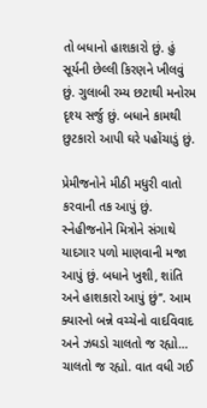તો બધાનો હાશકારો છું. હું સૂર્યની છેલ્લી કિરણને ખીલવું છું. ગુલાબી રમ્ય છટાથી મનોરમ દૃશ્ય સર્જુ છું. બધાને કામથી છુટકારો આપી ઘરે પહોંચાડું છું.

પ્રેમીજનોને મીઠી મધુરી વાતો કરવાની તક આપું છું. સ્નેહીજનોને મિત્રોને સંગાથે યાદગાર પળો માણવાની મજા આપું છું. બધાને ખુશી, શાંતિ અને હાશકારો આપું છું’’. આમ ક્યારનો બન્ને વચ્ચેનો વાદવિવાદ અને ઝઘડો ચાલતો જ રહ્યો… ચાલતો જ રહ્યો. વાત વધી ગઈ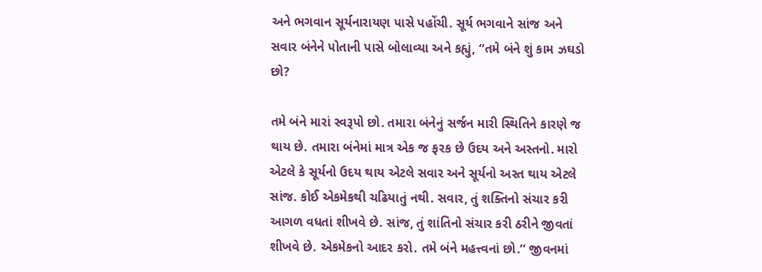અને ભગવાન સૂર્યનારાયણ પાસે પહોંચી. સૂર્ય ભગવાને સાંજ અને સવાર બંનેને પોતાની પાસે બોલાવ્યા અને કહ્યું, ‘‘તમે બંને શું કામ ઝઘડો છો?

તમે બંને મારાં સ્વરૂપો છો. તમારા બંનેનું સર્જન મારી સ્થિતિને કારણે જ થાય છે. તમારા બંનેમાં માત્ર એક જ ફરક છે ઉદય અને અસ્તનો. મારો એટલે કે સૂર્યનો ઉદય થાય એટલે સવાર અને સૂર્યનો અસ્ત થાય એટલે સાંજ. કોઈ એકમેકથી ચઢિયાતું નથી. સવાર, તું શક્તિનો સંચાર કરી આગળ વધતાં શીખવે છે. સાંજ, તું શાંતિનો સંચાર કરી ઠરીને જીવતાં શીખવે છે. એકમેકનો આદર કરો. તમે બંને મહત્ત્વનાં છો.’’ જીવનમાં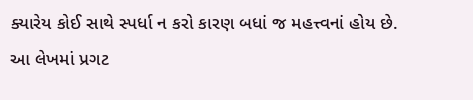ક્યારેય કોઈ સાથે સ્પર્ધા ન કરો કારણ બધાં જ મહત્ત્વનાં હોય છે.
આ લેખમાં પ્રગટ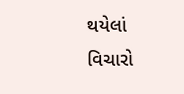થયેલાં વિચારો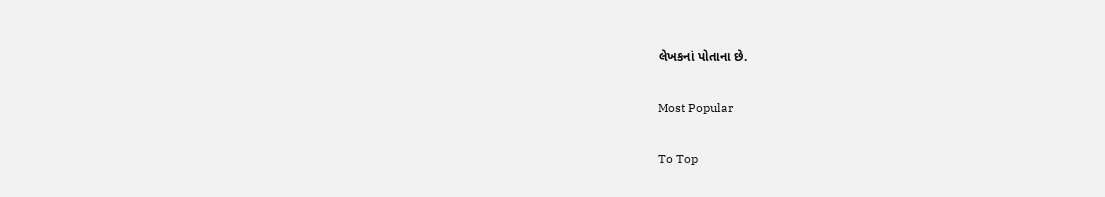લેખકનાં પોતાના છે.

Most Popular

To Top